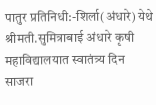पातुर प्रतिनिधी:-शिर्ला(अंधारे) येथे श्रीमती.सुमित्राबाई अंधारे कृषी महाविद्यालयात स्वातंत्र्य दिन साजरा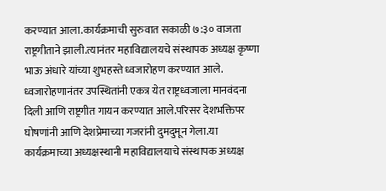करण्यात आला.कार्यक्रमाची सुरुवात सकाळी ७:३० वाजता राष्ट्रगीताने झाली.त्यानंतर महाविद्यालयचे संस्थापक अध्यक्ष कृष्णा भाऊ अंधारे यांच्या शुभहस्ते ध्वजारोहण करण्यात आले. ध्वजारोहणानंतर उपस्थितांनी एकत्र येत राष्ट्रध्वजाला मानवंदना दिली आणि राष्ट्रगीत गायन करण्यात आले.परिसर देशभक्तिपर घोषणांनी आणि देशप्रेमाच्या गजरांनी दुमदुमून गेला.या कार्यक्रमाच्या अध्यक्षस्थानी महाविद्यालयाचे संस्थापक अध्यक्ष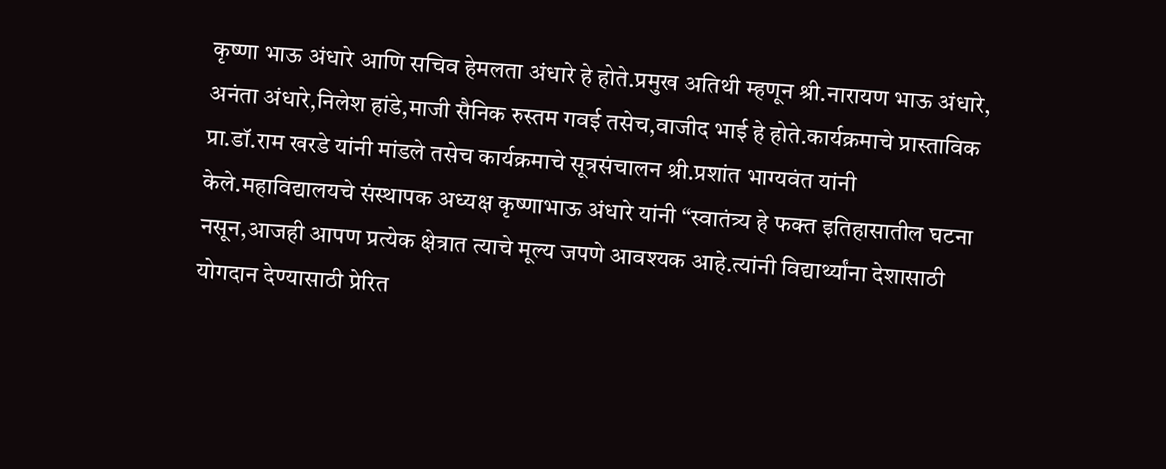कृष्णा भाऊ अंधारे आणि सचिव हेमलता अंधारे हे होते.प्रमुख अतिथी म्हणून श्री.नारायण भाऊ अंधारे, अनंता अंधारे,निलेश हांडे,माजी सैनिक रुस्तम गवई तसेच,वाजीद भाई हे होते.कार्यक्रमाचे प्रास्ताविक प्रा.डॉ.राम खरडे यांनी मांडले तसेच कार्यक्रमाचे सूत्रसंचालन श्री.प्रशांत भाग्यवंत यांनी केले.महाविद्यालयचे संस्थापक अध्यक्ष कृष्णाभाऊ अंधारे यांनी “स्वातंत्र्य हे फक्त इतिहासातील घटना नसून,आजही आपण प्रत्येक क्षेत्रात त्याचे मूल्य जपणे आवश्यक आहे.त्यांनी विद्यार्थ्यांना देशासाठी योगदान देण्यासाठी प्रेरित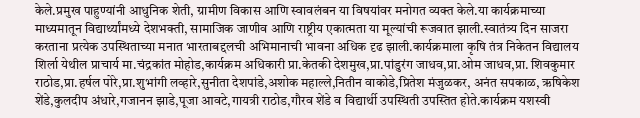केले.प्रमुख पाहुण्यांनी आधुनिक शेती, ग्रामीण विकास आणि स्वावलंबन या विषयांवर मनोगत व्यक्त केले.या कार्यक्रमाच्या माध्यमातून विद्यार्थ्यांमध्ये देशभक्ती, सामाजिक जाणीव आणि राष्ट्रीय एकात्मता या मूल्यांची रूजवात झाली.स्वातंत्र्य दिन साजरा करताना प्रत्येक उपस्थिताच्या मनात भारताबद्दलची अभिमानाची भावना अधिक दृढ झाली.कार्यक्रमाला कृषि तंत्र निकेतन विद्यालय शिर्ला येथील प्राचार्य मा.चंद्रकांत मोहोड,कार्यक्रम अधिकारी प्रा.केतकी देशमुख,प्रा.पांडुरंग जाधव,प्रा.ओम जाधव,प्रा. शिवकुमार राठोड,प्रा.हर्षल पोरे,प्रा.शुभांगी लव्हारे,सुनीता देशपांडे,अशोक महाल्ले,नितीन वाकोडे,प्रितेश मंजुळकर, अनंत सपकाळ, ऋषिकेश शेंडे,कुलदीप अंधारे,गजानन झाडे,पूजा आवटे,गायत्री राठोड,गौरव शेंडे व विद्यार्थी उपस्थिती उपस्तित होते.कार्यक्रम यशस्वी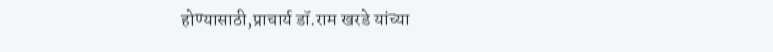होण्यासाठी,प्राचार्य डॉ.राम खरडे यांच्या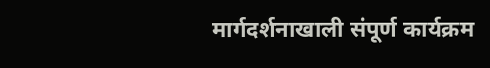मार्गदर्शनाखाली संपूर्ण कार्यक्रम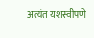अत्यंत यशस्वीपणे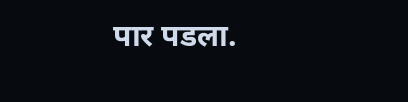पार पडला.